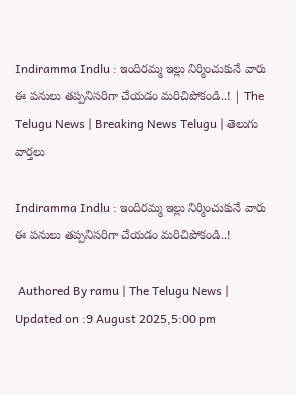Indiramma Indlu : ఇందిర‌మ్మ ఇల్లు నిర్మించుకునే వారు ఈ ప‌నులు త‌ప్పనిస‌రిగా చేయ‌డం మ‌రిచిపోకండి..! | The Telugu News | Breaking News Telugu | తెలుగు వార్త‌లు

Indiramma Indlu : ఇందిర‌మ్మ ఇల్లు నిర్మించుకునే వారు ఈ ప‌నులు త‌ప్పనిస‌రిగా చేయ‌డం మ‌రిచిపోకండి..!

 Authored By ramu | The Telugu News | Updated on :9 August 2025,5:00 pm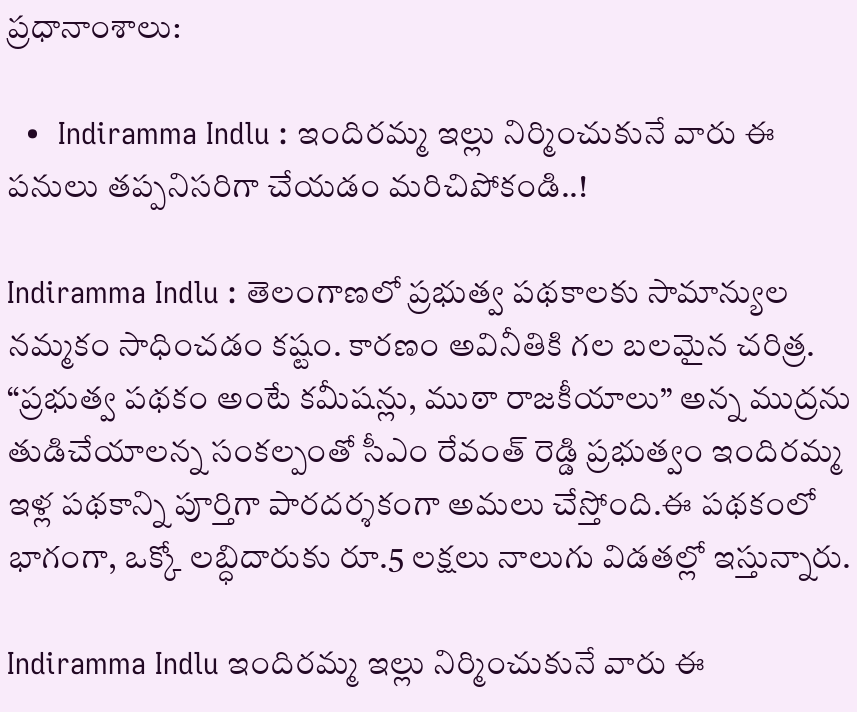ప్రధానాంశాలు:

  •  Indiramma Indlu : ఇందిర‌మ్మ ఇల్లు నిర్మించుకునే వారు ఈ ప‌నులు త‌ప్పనిస‌రిగా చేయ‌డం మ‌రిచిపోకండి..!

Indiramma Indlu : తెలంగాణలో ప్రభుత్వ పథకాలకు సామాన్యుల నమ్మకం సాధించడం కష్టం. కారణం అవినీతికి గల బలమైన చరిత్ర. “ప్రభుత్వ పథకం అంటే కమీషన్లు, ముఠా రాజకీయాలు” అన్న ముద్రను తుడిచేయాలన్న సంకల్పంతో సీఎం రేవంత్ రెడ్డి ప్రభుత్వం ఇందిరమ్మ ఇళ్ల పథకాన్ని పూర్తిగా పారదర్శకంగా అమలు చేస్తోంది.ఈ పథకంలో భాగంగా, ఒక్కో లబ్ధిదారుకు రూ.5 లక్షలు నాలుగు విడతల్లో ఇస్తున్నారు.

Indiramma Indlu ఇందిర‌మ్మ ఇల్లు నిర్మించుకునే వారు ఈ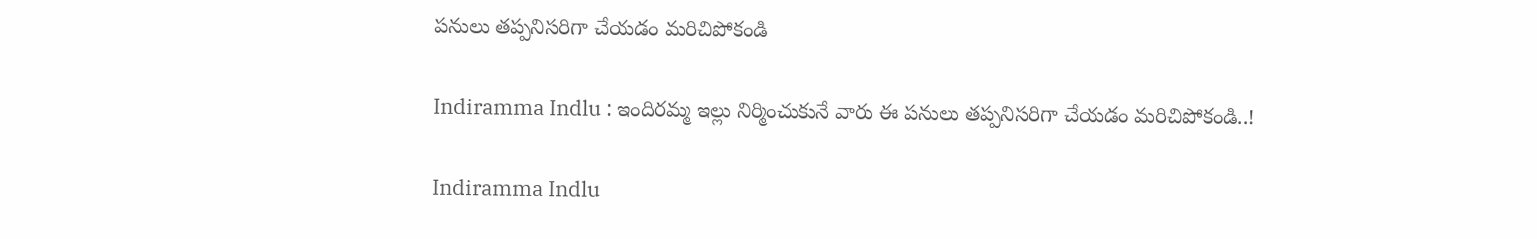ప‌నులు త‌ప్పనిస‌రిగా చేయ‌డం మ‌రిచిపోకండి

Indiramma Indlu : ఇందిర‌మ్మ ఇల్లు నిర్మించుకునే వారు ఈ ప‌నులు త‌ప్పనిస‌రిగా చేయ‌డం మ‌రిచిపోకండి..!

Indiramma Indlu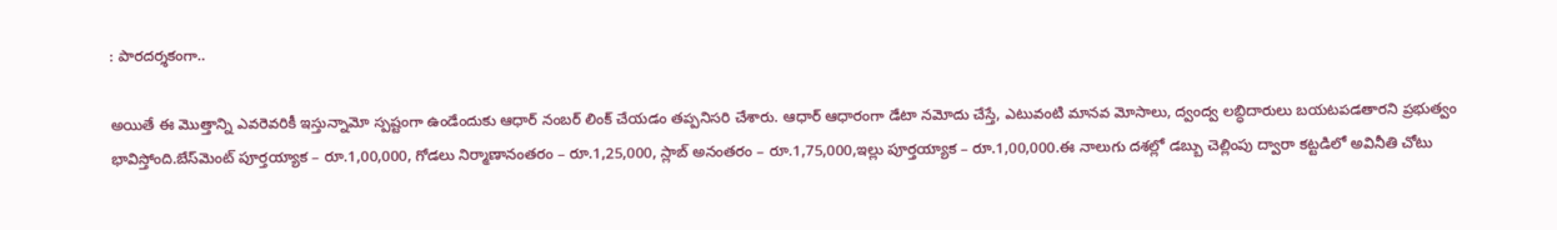: పార‌ద‌ర్శ‌కంగా..

అయితే ఈ మొత్తాన్ని ఎవరెవరికీ ఇస్తున్నామో స్పష్టంగా ఉండేందుకు ఆధార్ నంబర్ లింక్ చేయడం తప్పనిసరి చేశారు. ఆధార్ ఆధారంగా డేటా నమోదు చేస్తే, ఎటువంటి మానవ మోసాలు, ద్వంద్వ లబ్ధిదారులు బయటపడతారని ప్రభుత్వం భావిస్తోంది.బేస్‌మెంట్ పూర్తయ్యాక – రూ.1,00,000, గోడలు నిర్మాణానంతరం – రూ.1,25,000, స్లాబ్ అనంతరం – రూ.1,75,000,ఇల్లు పూర్తయ్యాక – రూ.1,00,000.ఈ నాలుగు దశల్లో డబ్బు చెల్లింపు ద్వారా కట్టడిలో అవినీతి చోటు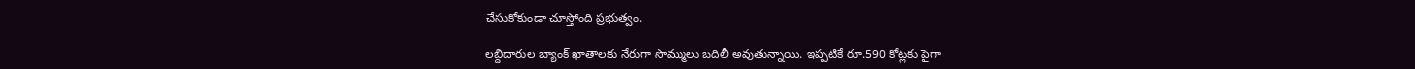చేసుకోకుండా చూస్తోంది ప్రభుత్వం.

లబ్దిదారుల బ్యాంక్ ఖాతాలకు నేరుగా సొమ్ములు బదిలీ అవుతున్నాయి. ఇప్పటికే రూ.590 కోట్లకు పైగా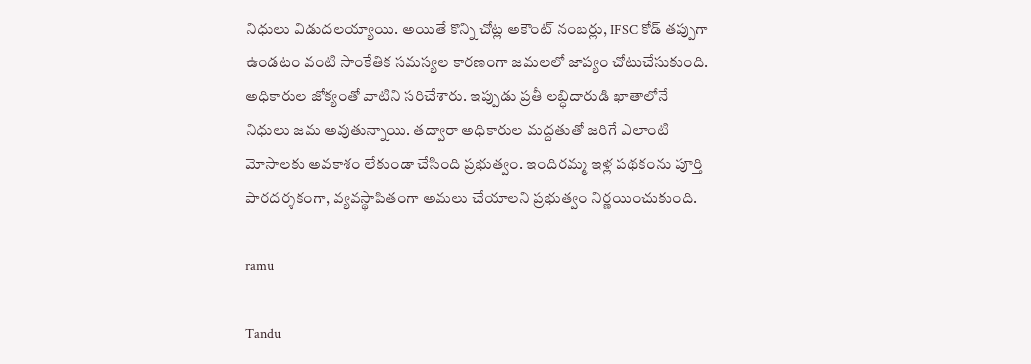నిధులు విడుదలయ్యాయి. అయితే కొన్ని చోట్ల అకౌంట్ నంబర్లు, IFSC కోడ్ తప్పుగా ఉండటం వంటి సాంకేతిక సమస్యల కారణంగా జమలలో జాప్యం చోటుచేసుకుంది. అధికారుల జోక్యంతో వాటిని సరిచేశారు. ఇప్పుడు ప్రతీ లబ్ధిదారుడి ఖాతాలోనే నిధులు జమ అవుతున్నాయి. తద్వారా అధికారుల మద్దతుతో జరిగే ఎలాంటి మోసాలకు అవకాశం లేకుండా చేసింది ప్రభుత్వం. ఇందిరమ్మ ఇళ్ల పథకంను పూర్తి పారదర్శకంగా, వ్యవస్థాపితంగా అమలు చేయాలని ప్రభుత్వం నిర్ణయించుకుంది.

ramu

Tandu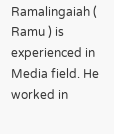Ramalingaiah ( Ramu ) is experienced in Media field. He worked in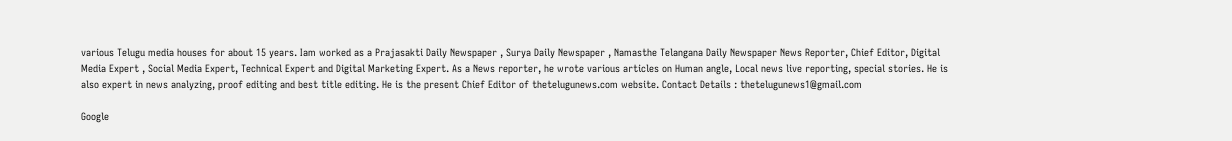various Telugu media houses for about 15 years. Iam worked as a Prajasakti Daily Newspaper , Surya Daily Newspaper , Namasthe Telangana Daily Newspaper News Reporter, Chief Editor, Digital Media Expert , Social Media Expert, Technical Expert and Digital Marketing Expert. As a News reporter, he wrote various articles on Human angle, Local news live reporting, special stories. He is also expert in news analyzing, proof editing and best title editing. He is the present Chief Editor of thetelugunews.com website. Contact Details : thetelugunews1@gmail.com

Google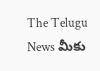The Telugu News మీకు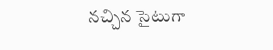నచ్చిన సైటుగా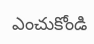ఎంచుకోండి